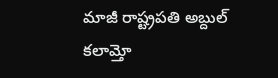మాజీ రాష్ట్రపతి అబ్దుల్ కలామ్తో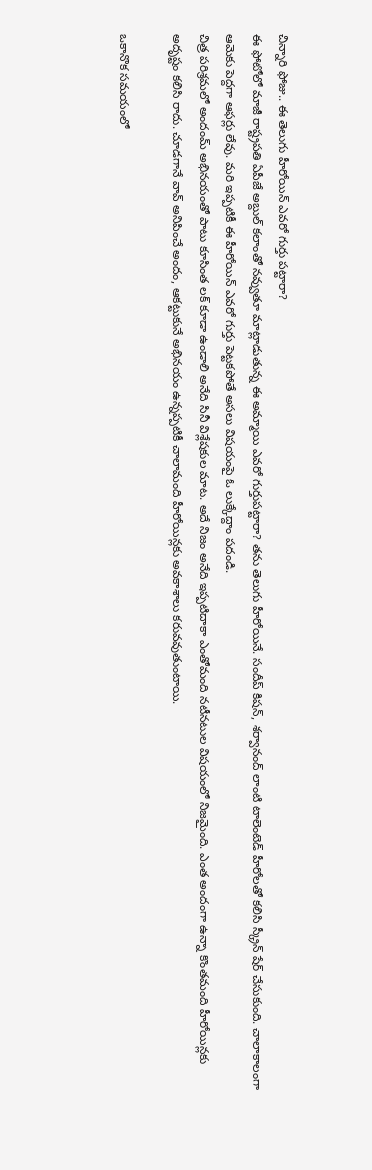చిన్నారి ఫోజు.. ఈ తెలుగు హీరోయిన్ ఎవరో గుర్తు పట్టారా?
ఈ ఫోటోలో మాజీ రాష్ట్రపతి ఏపీజే అబ్దుల్ కలాంతో నవ్వుతూ మాట్లాడుతున్న ఈ అమ్మాయి ఎవరో గుర్తుపట్టారా? తను తెలుగు హీరోయినే. సందీప్ కిషన్, శర్వానంద్ లాంటి టాలెంటెడ్ హీరోలతో కలిసి స్క్రీన్ షేర్ చేసుకుంది. చాలాకాలంగా ఆమెకు పెద్దగా ఆఫర్లు లేవు. మరి ఇప్పటికీ ఈ హీరోయిన్ ఎవరో గుర్తు పెట్టకపోతే అసలు విషయంపై ఓ లుక్కేద్దాం పదండి.
చిత్ర పరిశ్రమలో అందంమ్ అభినయంతో పాటు కూసింత లక్ కూడా ఉండాలి అనేది సినీ విశ్లేషకుల మాట. అదే నిజం అనేది ఇప్పటిదాకా ఎంతోమంది నటీనటుల విషయంలో నిజమైంది. ఎంత అందంగా ఉన్నా కొంతమంది హీరోయిన్లకు అదృష్టం కలిసి రాదు. చూడగానే వావ్ అనిపించే అందం, ఆకట్టుకునే అభినయం ఉన్నప్పటికీ చాలామంది హీరోయిన్లకు అవకాశాలు కరువవుతుంటాయి.

ఒకానొక సమయంలో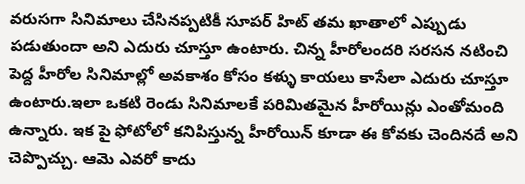వరుసగా సినిమాలు చేసినప్పటికీ సూపర్ హిట్ తమ ఖాతాలో ఎప్పుడు పడుతుందా అని ఎదురు చూస్తూ ఉంటారు. చిన్న హీరోలందరి సరసన నటించి పెద్ద హీరోల సినిమాల్లో అవకాశం కోసం కళ్ళు కాయలు కాసేలా ఎదురు చూస్తూ ఉంటారు.ఇలా ఒకటి రెండు సినిమాలకే పరిమితమైన హీరోయిన్లు ఎంతోమంది ఉన్నారు. ఇక పై ఫోటోలో కనిపిస్తున్న హీరోయిన్ కూడా ఈ కోవకు చెందినదే అని చెప్పొచ్చు. ఆమె ఎవరో కాదు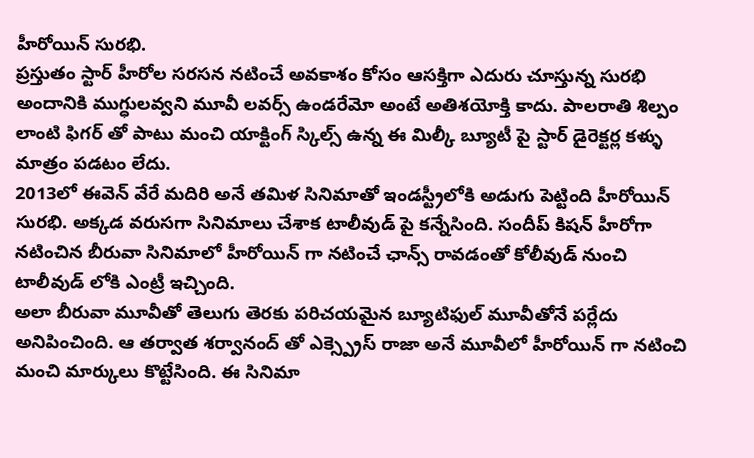హీరోయిన్ సురభి.
ప్రస్తుతం స్టార్ హీరోల సరసన నటించే అవకాశం కోసం ఆసక్తిగా ఎదురు చూస్తున్న సురభి అందానికి ముగ్ధులవ్వని మూవీ లవర్స్ ఉండరేమో అంటే అతిశయోక్తి కాదు. పాలరాతి శిల్పం లాంటి ఫిగర్ తో పాటు మంచి యాక్టింగ్ స్కిల్స్ ఉన్న ఈ మిల్కీ బ్యూటీ పై స్టార్ డైరెక్టర్ల కళ్ళు మాత్రం పడటం లేదు.
2013లో ఈవెన్ వేరే మదిరి అనే తమిళ సినిమాతో ఇండస్ట్రీలోకి అడుగు పెట్టింది హీరోయిన్ సురభి. అక్కడ వరుసగా సినిమాలు చేశాక టాలీవుడ్ పై కన్నేసింది. సందీప్ కిషన్ హీరోగా నటించిన బీరువా సినిమాలో హీరోయిన్ గా నటించే ఛాన్స్ రావడంతో కోలీవుడ్ నుంచి టాలీవుడ్ లోకి ఎంట్రీ ఇచ్చింది.
అలా బీరువా మూవీతో తెలుగు తెరకు పరిచయమైన బ్యూటిఫుల్ మూవీతోనే పర్లేదు అనిపించింది. ఆ తర్వాత శర్వానంద్ తో ఎక్స్ప్రెస్ రాజా అనే మూవీలో హీరోయిన్ గా నటించి మంచి మార్కులు కొట్టేసింది. ఈ సినిమా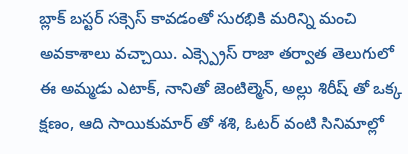బ్లాక్ బస్టర్ సక్సెస్ కావడంతో సురభికి మరిన్ని మంచి అవకాశాలు వచ్చాయి. ఎక్స్ప్రెస్ రాజా తర్వాత తెలుగులో ఈ అమ్మడు ఎటాక్, నానితో జెంటిల్మెన్, అల్లు శిరీష్ తో ఒక్క క్షణం, ఆది సాయికుమార్ తో శశి, ఓటర్ వంటి సినిమాల్లో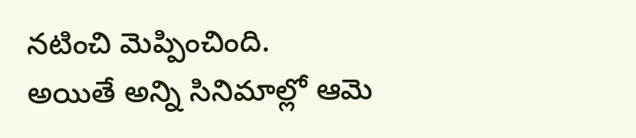నటించి మెప్పించింది.
అయితే అన్ని సినిమాల్లో ఆమె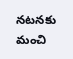నటనకు మంచి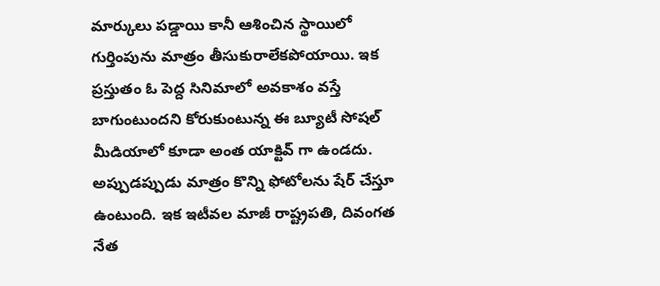మార్కులు పడ్డాయి కానీ ఆశించిన స్థాయిలో గుర్తింపును మాత్రం తీసుకురాలేకపోయాయి. ఇక ప్రస్తుతం ఓ పెద్ద సినిమాలో అవకాశం వస్తే బాగుంటుందని కోరుకుంటున్న ఈ బ్యూటీ సోషల్ మీడియాలో కూడా అంత యాక్టివ్ గా ఉండదు. అప్పుడప్పుడు మాత్రం కొన్ని ఫోటోలను షేర్ చేస్తూ ఉంటుంది. ఇక ఇటీవల మాజీ రాష్ట్రపతి, దివంగత నేత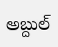అబ్దుల్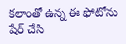కలాంతో ఉన్న ఈ ఫోటోను షేర్ చేసి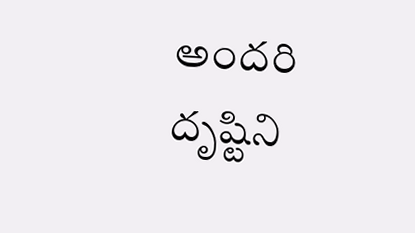అందరి దృష్టిని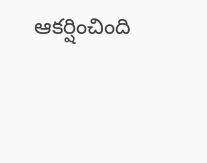ఆకర్షించింది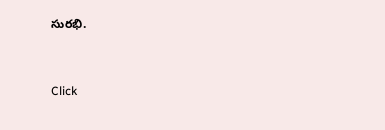సురభి.


Click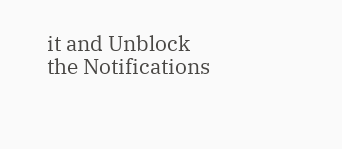it and Unblock the Notifications